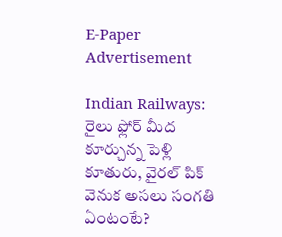E-Paper
Advertisement

Indian Railways: రైలు ఫ్లోర్ మీద కూర్చున్న పెళ్లి కూతురు, వైరల్ పిక్ వెనుక అసలు సంగతి ఏంటంటే?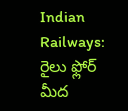Indian Railways: రైలు ఫ్లోర్ మీద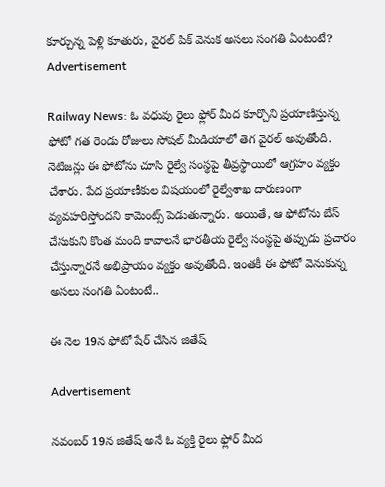కూర్చున్న పెళ్లి కూతురు, వైరల్ పిక్ వెనుక అసలు సంగతి ఏంటంటే?
Advertisement

Railway News: ఓ వధువు రైలు ఫ్లోర్ మీద కూర్చొని ప్రయాణిస్తున్న ఫోటో గత రెండు రోజులు సోషల్ మీడియాలో తెగ వైరల్ అవుతోంది. నెటిజన్లు ఈ ఫోటోను చూసి రైల్వే సంస్థపై తీవ్రస్థాయిలో ఆగ్రహం వ్యక్తం చేశారు. పేద ప్రయాణీకుల విషయంలో రైల్వేశాఖ దారుణంగా వ్యవహరిస్తోందని కామెంట్స్ పెడుతున్నారు. అయితే, ఆ ఫోటోను బేస్ చేసుకుని కొంత మంది కావాలనే భారతీయ రైల్వే సంస్థపై తప్పుడు ప్రచారం చేస్తున్నారనే అభిప్రాయం వ్యక్తం అవుతోంది. ఇంతకీ ఈ ఫోటో వెనుకున్న అసలు సంగతి ఏంటంటే..

ఈ నెల 19న ఫోటో షేర్ చేసిన జితేష్

Advertisement

నవంబర్ 19న జితేష్ అనే ఓ వ్యక్తి రైలు ఫ్లోర్ మీద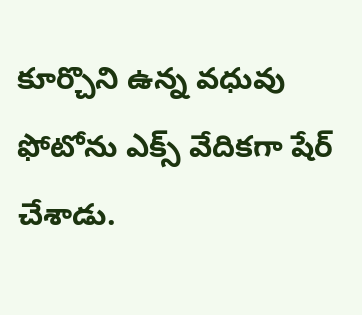కూర్చొని ఉన్న వధువు ఫోటోను ఎక్స్ వేదికగా షేర్ చేశాడు.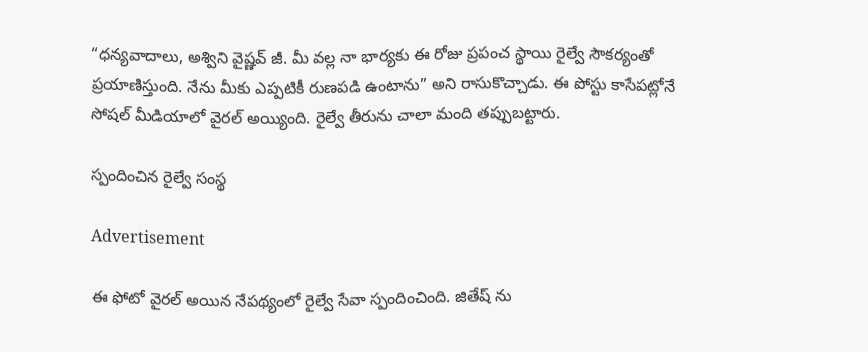“ధన్యవాదాలు, అశ్విని వైష్ణవ్ జీ. మీ వల్ల నా భార్యకు ఈ రోజు ప్రపంచ స్థాయి రైల్వే సౌకర్యంతో ప్రయాణిస్తుంది. నేను మీకు ఎప్పటికీ రుణపడి ఉంటాను” అని రాసుకొచ్చాడు. ఈ పోస్టు కాసేపట్లోనే సోషల్ మీడియాలో వైరల్ అయ్యింది. రైల్వే తీరును చాలా మంది తప్పుబట్టారు.

స్పందించిన రైల్వే సంస్థ

Advertisement

ఈ ఫోటో వైరల్ అయిన నేపథ్యంలో రైల్వే సేవా స్పందించింది. జితేష్ ను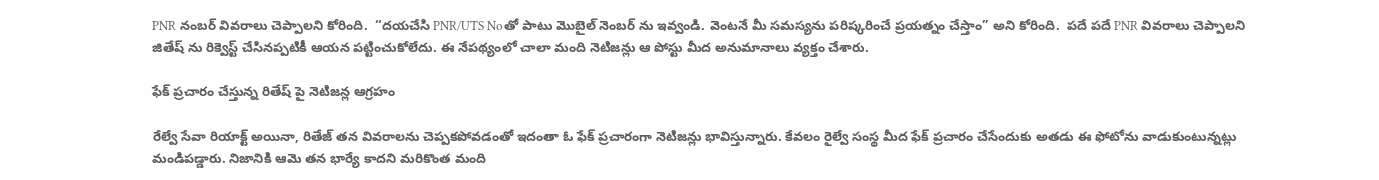PNR నంబర్‌ వివరాలు చెప్పాలని కోరింది.  “దయచేసి PNR/UTS Noతో పాటు మొబైల్ నెంబర్ ను ఇవ్వండి. వెంటనే మీ సమస్యను పరిష్కరించే ప్రయత్నం చేస్తాం” అని కోరింది.  పదే పదే PNR వివరాలు చెప్పాలని  జితేష్ ను రిక్వెస్ట్ చేసినప్పటికీ ఆయన పట్టించుకోలేదు. ఈ నేపథ్యంలో చాలా మంది నెటిజన్లు ఆ పోస్టు మీద అనుమానాలు వ్యక్తం చేశారు.

ఫేక్ ప్రచారం చేస్తున్న రితేష్ పై నెటిజన్ల ఆగ్రహం

రేల్వే సేవా రియాక్ట్ అయినా, రితేజ్ తన వివరాలను చెప్పకపోవడంతో ఇదంతా ఓ ఫేక్ ప్రచారంగా నెటిజన్లు భావిస్తున్నారు. కేవలం రైల్వే సంస్థ మీద ఫేక్ ప్రచారం చేసేందుకు అతడు ఈ ఫోటోను వాడుకుంటున్నట్లు మండిపడ్డారు. నిజానికి ఆమె తన భార్యే కాదని మరికొంత మంది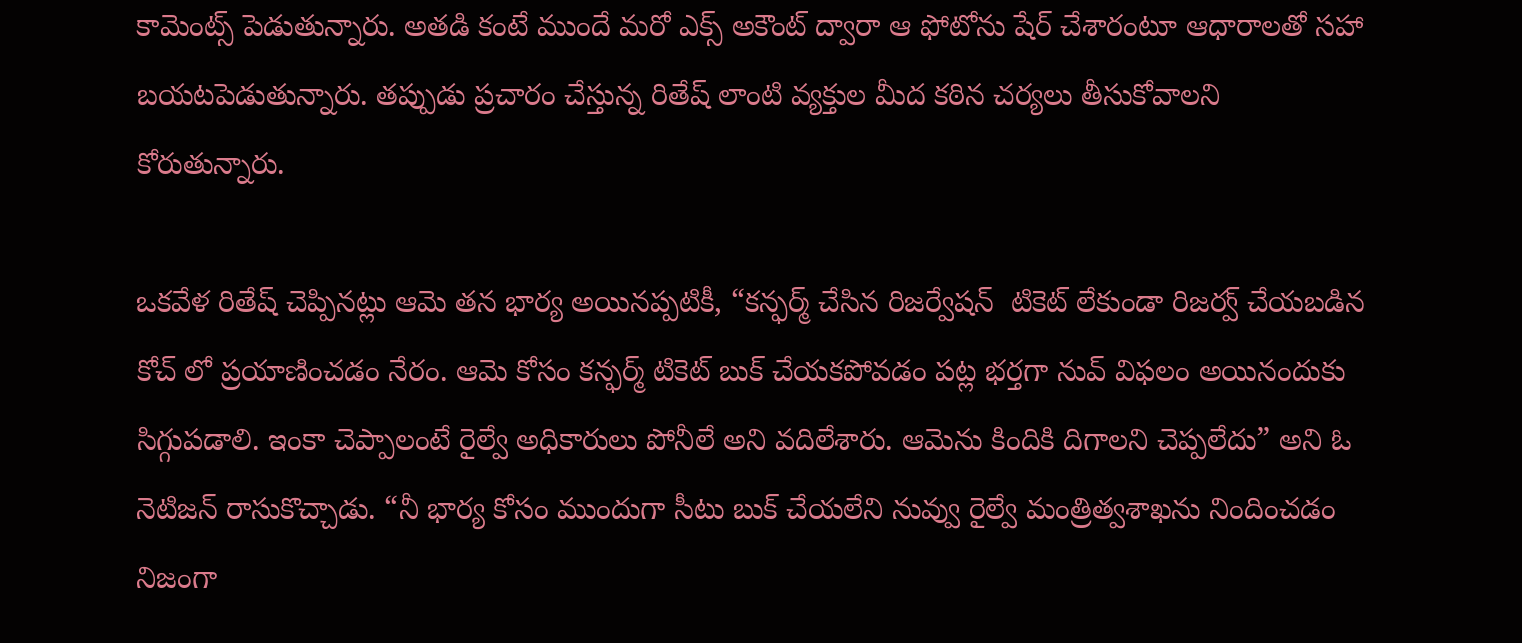కామెంట్స్ పెడుతున్నారు. అతడి కంటే ముందే మరో ఎక్స్ అకౌంట్ ద్వారా ఆ ఫోటోను షేర్ చేశారంటూ ఆధారాలతో సహా బయటపెడుతున్నారు. తప్పుడు ప్రచారం చేస్తున్న రితేష్ లాంటి వ్యక్తుల మీద కఠిన చర్యలు తీసుకోవాలని కోరుతున్నారు.

ఒకవేళ రితేష్ చెప్పినట్లు ఆమె తన భార్య అయినప్పటికీ, “కన్ఫర్మ్ చేసిన రిజర్వేషన్  టికెట్ లేకుండా రిజర్వ్ చేయబడిన కోచ్‌ లో ప్రయాణించడం నేరం. ఆమె కోసం కన్ఫర్మ్ టికెట్ బుక్ చేయకపోవడం పట్ల భర్తగా నువ్ విఫలం అయినందుకు సిగ్గుపడాలి. ఇంకా చెప్పాలంటే రైల్వే అధికారులు పోనీలే అని వదిలేశారు. ఆమెను కిందికి దిగాలని చెప్పలేదు” అని ఓ నెటిజన్ రాసుకొచ్చాడు. “నీ భార్య కోసం ముందుగా సీటు బుక్ చేయలేని నువ్వు రైల్వే మంత్రిత్వశాఖను నిందించడం నిజంగా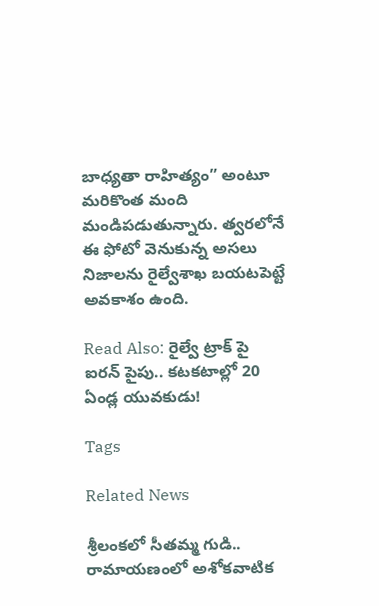బాధ్యతా రాహిత్యం” అంటూ మరికొంత మంది మండిపడుతున్నారు. త్వరలోనే ఈ ఫోటో వెనుకున్న అసలు నిజాలను రైల్వేశాఖ బయటపెట్టే అవకాశం ఉంది.

Read Also: రైల్వే ట్రాక్‌ పై ఐరన్ పైపు.. కటకటాల్లో 20 ఏండ్ల యువకుడు!

Tags

Related News

శ్రీలంకలో సీతమ్మ గుడి.. రామాయణంలో అశోకవాటిక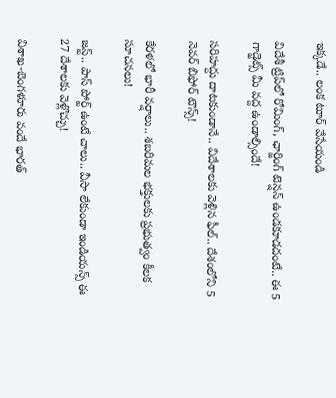ఇక్కడే.. లంక టూర్ వేసేయండి

విదేశీ ట్రిప్‌లో రోమింగ్, ఛార్జింగ్ టెన్షన్ ఉండకూడదంటే.. ఈ 5 గాడ్జెట్స్ మీ వద్ద ఉండాల్సిందే!

సరిహద్దు దాటకుండానే.. విదేశాలకు వెళ్లిన ఫీల్.. దేశంలోని 5 నెవర్ బిఫోర్ టౌన్స్!

కేరళలో భారీ వర్షాలు.. శబరిమల భక్తులకు ప్రభుత్వం కీలక సూచనలు!

జస్ట్.. పాస్‌ పోర్ట్ ఉంటే చాలు.. వీసా లేకుండా ఇండియన్స్ ఈ 27 దేశాలకు వెళ్లొచ్చు!

విశాఖ-బెంగళూరు వందే భారత్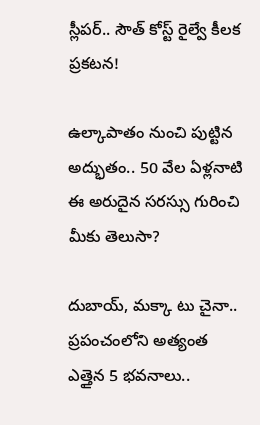స్లీపర్‌.. సౌత్ కోస్ట్ రైల్వే కీలక ప్రకటన!

ఉల్కాపాతం నుంచి పుట్టిన అద్భుతం.. 50 వేల ఏళ్లనాటి ఈ అరుదైన సరస్సు గురించి మీకు తెలుసా?

దుబాయ్, మక్కా టు చైనా.. ప్రపంచంలోని అత్యంత ఎత్తైన 5 భవనాలు..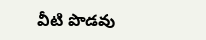వీటి పొడవు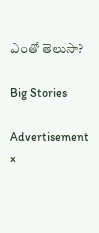ఎంతో తెలుసా?

Big Stories

Advertisement
×